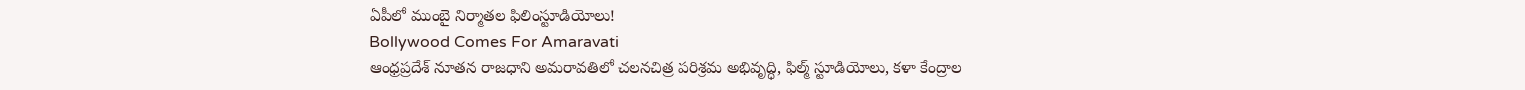ఏపీలో ముంబై నిర్మాతల ఫిలింస్టూడియోలు!
Bollywood Comes For Amaravati
ఆంధ్రప్రదేశ్ నూతన రాజధాని అమరావతిలో చలనచిత్ర పరిశ్రమ అభివృద్ధి, ఫిల్మ్ స్టూడియోలు, కళా కేంద్రాల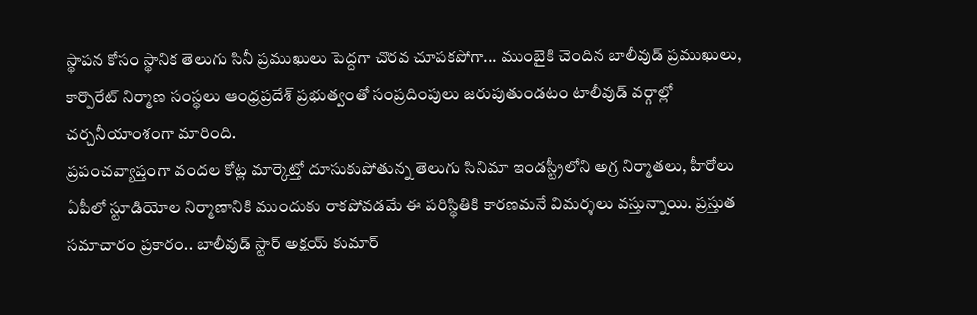స్థాపన కోసం స్థానిక తెలుగు సినీ ప్రముఖులు పెద్దగా చొరవ చూపకపోగా... ముంబైకి చెందిన బాలీవుడ్ ప్రముఖులు, కార్పొరేట్ నిర్మాణ సంస్థలు ఆంధ్రప్రదేశ్ ప్రభుత్వంతో సంప్రదింపులు జరుపుతుండటం టాలీవుడ్ వర్గాల్లో చర్చనీయాంశంగా మారింది.
ప్రపంచవ్యాప్తంగా వందల కోట్ల మార్కెట్తో దూసుకుపోతున్న తెలుగు సినిమా ఇండస్ట్రీలోని అగ్ర నిర్మాతలు, హీరోలు ఏపీలో స్టూడియోల నిర్మాణానికి ముందుకు రాకపోవడమే ఈ పరిస్థితికి కారణమనే విమర్శలు వస్తున్నాయి. ప్రస్తుత సమాచారం ప్రకారం.. బాలీవుడ్ స్టార్ అక్షయ్ కుమార్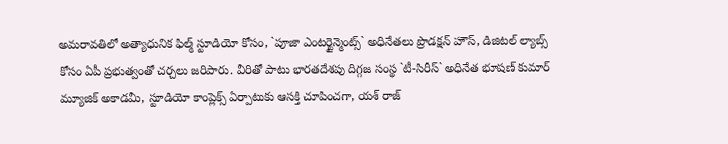అమరావతిలో అత్యాధునిక ఫిల్మ్ స్టూడియో కోసం, `పూజా ఎంటర్టైన్మెంట్స్` అధినేతలు ప్రొడక్షన్ హౌస్, డిజిటల్ ల్యాబ్స్ కోసం ఏపీ ప్రభుత్వంతో చర్చలు జరిపారు. వీరితో పాటు భారతదేశపు దిగ్గజ సంస్థ `టీ-సిరీస్` అధినేత భూషణ్ కుమార్ మ్యూజిక్ అకాడమీ, స్టూడియో కాంప్లెక్స్ ఏర్పాటుకు ఆసక్తి చూపించగా, యశ్ రాజ్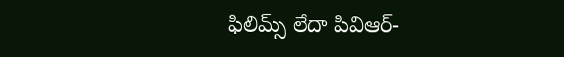ఫిలిమ్స్ లేదా పివిఆర్-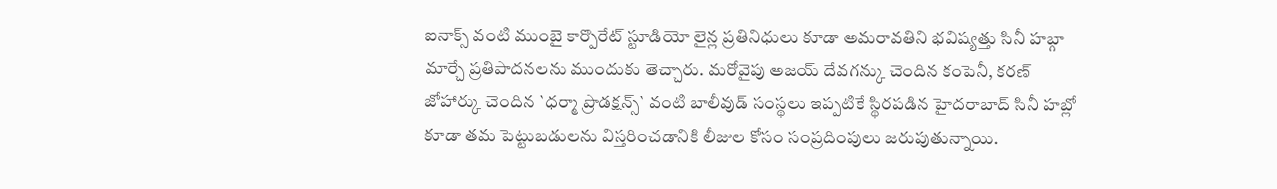ఐనాక్స్ వంటి ముంబై కార్పొరేట్ స్టూడియో లైన్ల ప్రతినిధులు కూడా అమరావతిని భవిష్యత్తు సినీ హబ్గా మార్చే ప్రతిపాదనలను ముందుకు తెచ్చారు. మరోవైపు అజయ్ దేవగన్కు చెందిన కంపెనీ, కరణ్ జోహార్కు చెందిన `ధర్మా ప్రొడక్షన్స్` వంటి బాలీవుడ్ సంస్థలు ఇప్పటికే స్థిరపడిన హైదరాబాద్ సినీ హబ్లో కూడా తమ పెట్టుబడులను విస్తరించడానికి లీజుల కోసం సంప్రదింపులు జరుపుతున్నాయి.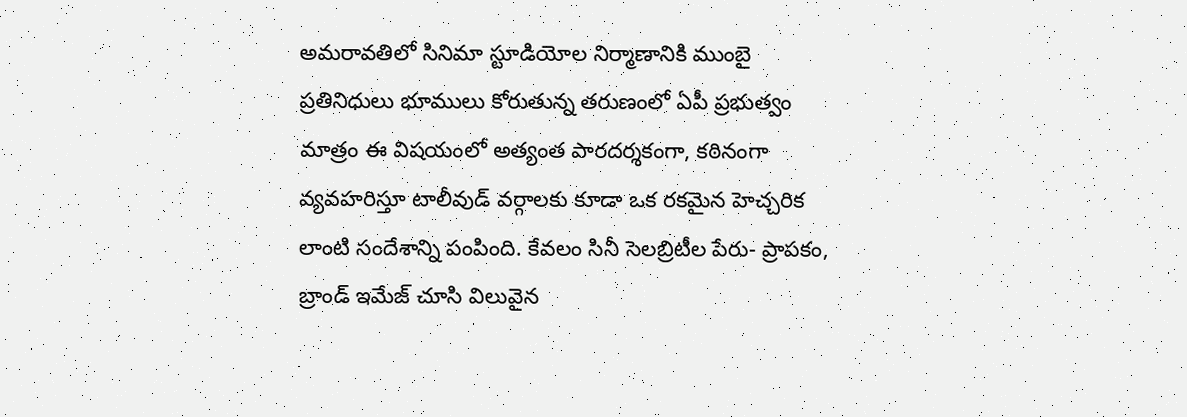అమరావతిలో సినిమా స్టూడియోల నిర్మాణానికి ముంబై ప్రతినిధులు భూములు కోరుతున్న తరుణంలో ఏపీ ప్రభుత్వం మాత్రం ఈ విషయంలో అత్యంత పారదర్శకంగా, కఠినంగా వ్యవహరిస్తూ టాలీవుడ్ వర్గాలకు కూడా ఒక రకమైన హెచ్చరిక లాంటి సందేశాన్ని పంపింది. కేవలం సినీ సెలబ్రిటీల పేరు- ప్రాపకం, బ్రాండ్ ఇమేజ్ చూసి విలువైన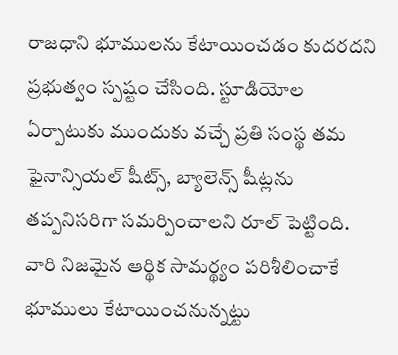రాజధాని భూములను కేటాయించడం కుదరదని ప్రభుత్వం స్పష్టం చేసింది. స్టూడియోల ఏర్పాటుకు ముందుకు వచ్చే ప్రతి సంస్థ తమ ఫైనాన్సియల్ షీట్స్, బ్యాలెన్స్ షీట్లను తప్పనిసరిగా సమర్పించాలని రూల్ పెట్టింది. వారి నిజమైన ఆర్థిక సామర్థ్యం పరిశీలించాకే భూములు కేటాయించనున్నట్టు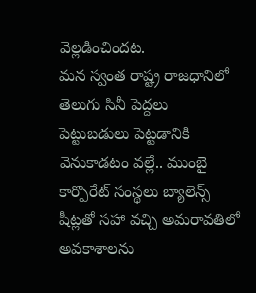వెల్లడించిందట.
మన స్వంత రాష్ట్ర రాజధానిలో తెలుగు సినీ పెద్దలు పెట్టుబడులు పెట్టడానికి వెనుకాడటం వల్లే.. ముంబై కార్పొరేట్ సంస్థలు బ్యాలెన్స్ షీట్లతో సహా వచ్చి అమరావతిలో అవకాశాలను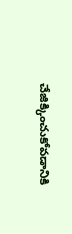చేజిక్కించుకోవడానికి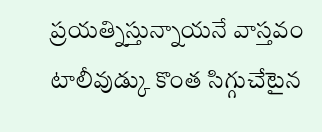ప్రయత్నిస్తున్నాయనే వాస్తవం టాలీవుడ్కు కొంత సిగ్గుచేటైన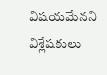విషయమేనని విశ్లేషకులు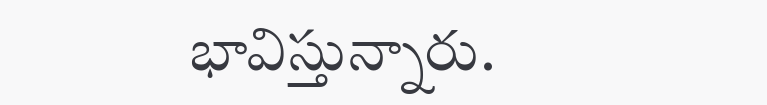భావిస్తున్నారు.